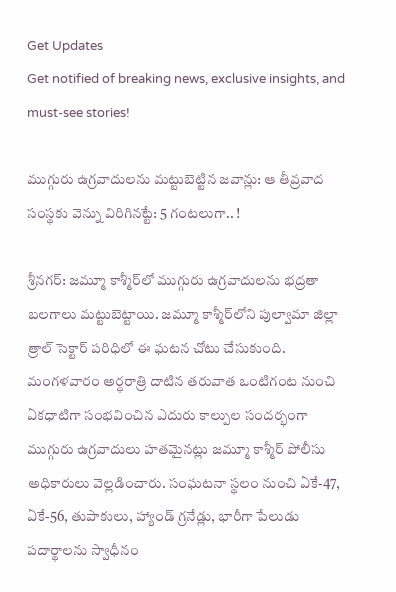Get Updates
Get notified of breaking news, exclusive insights, and must-see stories!

ముగ్గురు ఉగ్రవాదులను మట్టుబెట్టిన జవాన్లు: ఆ తీవ్రవాద సంస్థకు వెన్ను విరిగినట్టే: 5 గంటలుగా.. !

శ్రీనగర్: జమ్మూ కాశ్మీర్‌లో ముగ్గురు ఉగ్రవాదులను భద్రతా బలగాలు మట్టుబెట్టాయి. జమ్మూ కాశ్మీర్‌లోని పుల్వామా జిల్లా త్రాల్ సెక్టార్ పరిధిలో ఈ ఘటన చోటు చేసుకుంది. మంగళవారం అర్ధరాత్రి దాటిన తరువాత ఒంటిగంట నుంచి ఏకధాటిగా సంభవించిన ఎదురు కాల్పుల సందర్భంగా ముగ్గురు ఉగ్రవాదులు హతమైనట్లు జమ్మూ కాశ్మీర్ పోలీసు అధికారులు వెల్లడించారు. సంఘటనా స్థలం నుంచి ఏకే-47, ఏకే-56, తుపాకులు, హ్యాండ్ గ్రనేడ్లు, భారీగా పేలుడు పదార్థాలను స్వాధీనం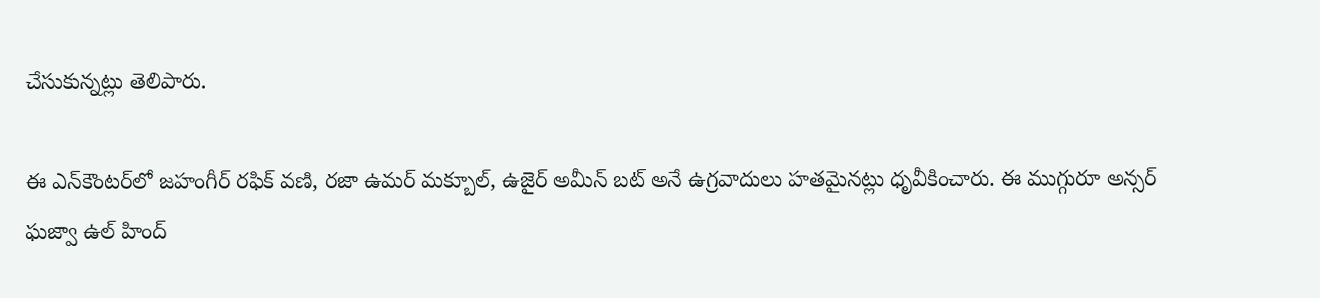చేసుకున్నట్లు తెలిపారు.

ఈ ఎన్‌కౌంటర్‌లో జహంగీర్ రఫిక్ వణి, రజా ఉమర్ మక్బూల్, ఉజైర్ అమీన్ బట్ అనే ఉగ్రవాదులు హతమైనట్లు ధృవీకించారు. ఈ ముగ్గురూ అన్సర్ ఘజ్వా ఉల్ హింద్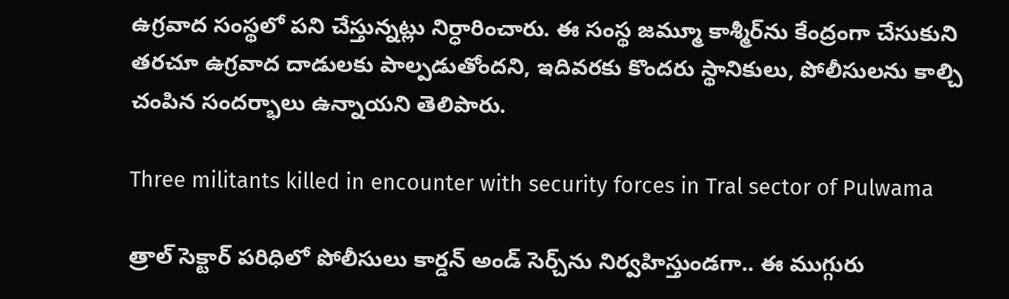ఉగ్రవాద సంస్థలో పని చేస్తున్నట్లు నిర్ధారించారు. ఈ సంస్థ జమ్మూ కాశ్మీర్‌ను కేంద్రంగా చేసుకుని తరచూ ఉగ్రవాద దాడులకు పాల్పడుతోందని, ఇదివరకు కొందరు స్థానికులు, పోలీసులను కాల్చి చంపిన సందర్భాలు ఉన్నాయని తెలిపారు.

Three militants killed in encounter with security forces in Tral sector of Pulwama

త్రాల్ సెక్టార్ పరిధిలో పోలీసులు కార్డన్ అండ్ సెర్చ్‌ను నిర్వహిస్తుండగా.. ఈ ముగ్గురు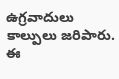ఉగ్రవాదులు కాల్పులు జరిపారు. ఈ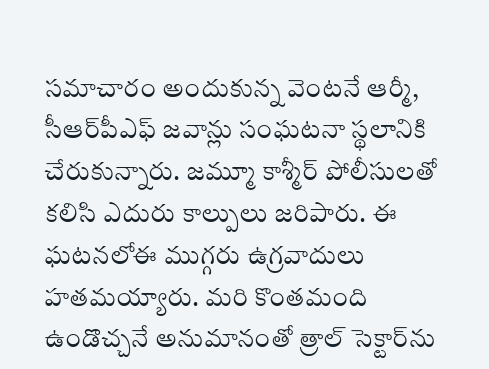సమాచారం అందుకున్న వెంటనే ఆర్మీ, సీఆర్‌పీఎఫ్ జవాన్లు సంఘటనా స్థలానికి చేరుకున్నారు. జమ్మూ కాశ్మీర్ పోలీసులతో కలిసి ఎదురు కాల్పులు జరిపారు. ఈ ఘటనలోఈ ముగ్గరు ఉగ్రవాదులు హతమయ్యారు. మరి కొంతమంది ఉండొచ్చనే అనుమానంతో త్రాల్ సెక్టార్‌ను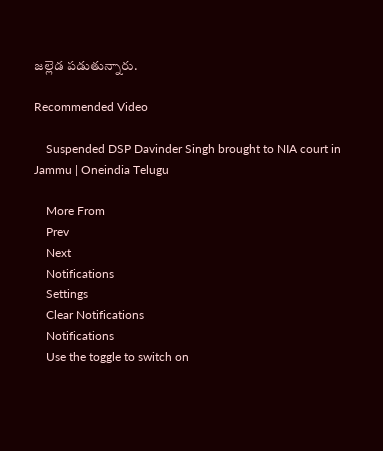జల్లెడ పడుతున్నారు.

Recommended Video

    Suspended DSP Davinder Singh brought to NIA court in Jammu | Oneindia Telugu

    More From
    Prev
    Next
    Notifications
    Settings
    Clear Notifications
    Notifications
    Use the toggle to switch on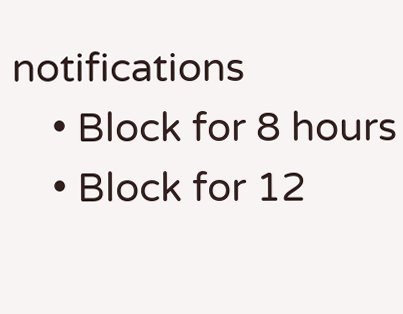notifications
    • Block for 8 hours
    • Block for 12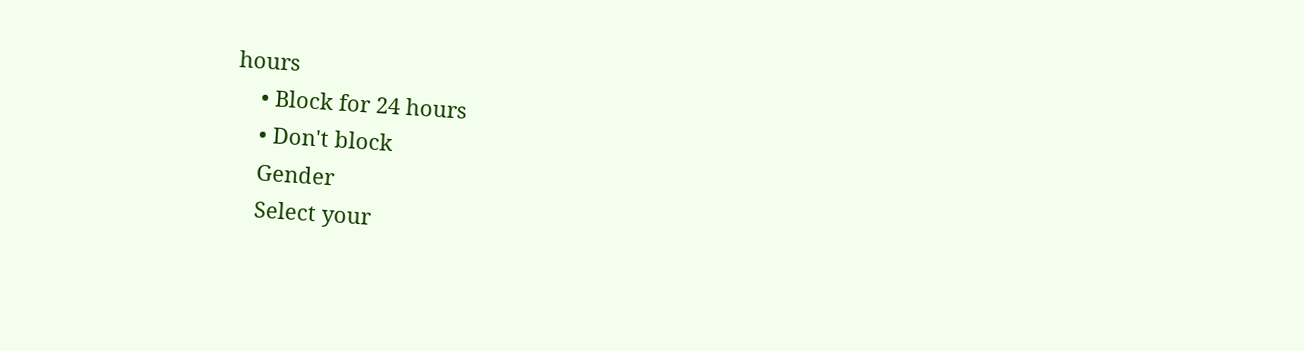hours
    • Block for 24 hours
    • Don't block
    Gender
    Select your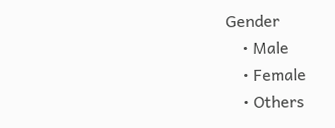Gender
    • Male
    • Female
    • Others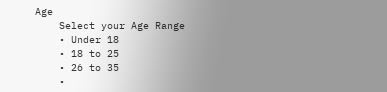Age
    Select your Age Range
    • Under 18
    • 18 to 25
    • 26 to 35
    •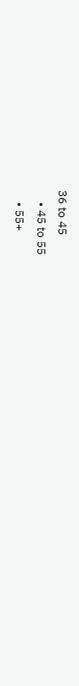36 to 45
    • 45 to 55
    • 55+